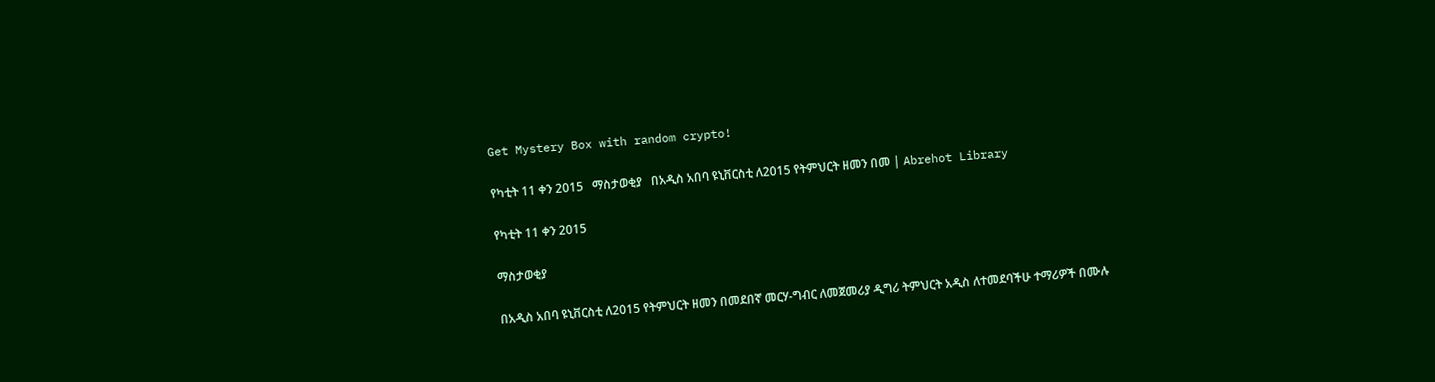Get Mystery Box with random crypto!

የካቲት 11 ቀን 2015   ማስታወቂያ   በአዲስ አበባ ዩኒቨርስቲ ለ2015 የትምህርት ዘመን በመ | Abrehot Library

የካቲት 11 ቀን 2015

ማስታወቂያ

በአዲስ አበባ ዩኒቨርስቲ ለ2015 የትምህርት ዘመን በመደበኛ መርሃ-ግብር ለመጀመሪያ ዲግሪ ትምህርት አዲስ ለተመደባችሁ ተማሪዎች በሙሉ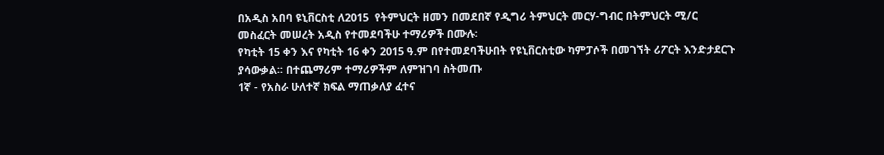በአዲስ አበባ ዩኒቨርስቲ ለ2015  የትምህርት ዘመን በመደበኛ የዲግሪ ትምህርት መርሃ-ግብር በትምህርት ሚ/ር መስፈርት መሠረት አዲስ የተመደባችሁ ተማሪዎች በሙሉ፡
የካቲት 15 ቀን እና የካቲት 16 ቀን 2015 ዓ.ም በየተመደባችሁበት የዩኒቨርስቲው ካምፓሶች በመገኘት ሪፖርት እንድታደርጉ ያሳውቃል፡፡ በተጨማሪም ተማሪዎችም ለምዝገባ ስትመጡ
1ኛ - የአስራ ሁለተኛ ክፍል ማጠቃለያ ፈተና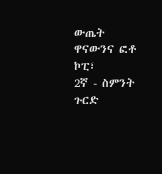ውጤት ዋናውንና ፎቶ   ኮፒ፣
2ኛ - ስምንት ጉርድ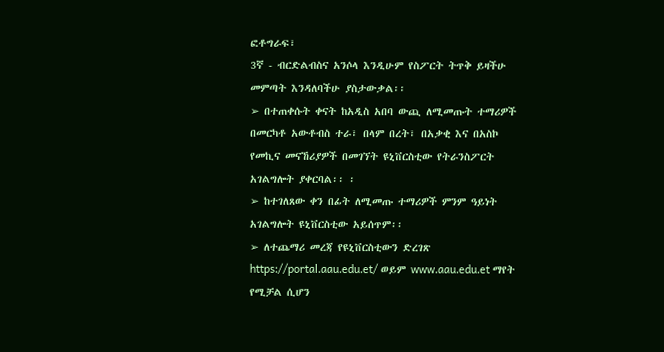ፎቶግራፍ፣
3ኛ - ብርድልብስና አንሶላ እንዲሁም የስፖርት ትጥቅ ይዛችሁ መምጣት እንዳለባችሁ ያስታውቃል፡፡
➢ በተጠቀሱት ቀናት ከአዲስ አበባ ውጪ ለሚመጡት ተማሪዎች በመርካቶ አውቶብስ ተራ፣ በላም በረት፣ በአቃቂ እና በአስኮ የመኪና መናኸሪያዎች በመገኘት ዩኒቨርስቲው የትራንስፖርት አገልግሎት ያቀርባል፡፡ ፡
➢ ከተገለጸው ቀን በፊት ለሚመጡ ተማሪዎች ምንም ዓይነት አገልግሎት ዩኒቨርስቲው አይሰጥም፡፡
➢ ለተጨማሪ መረጃ የዩኒቨርስቲውን ድረገጽ https://portal.aau.edu.et/ ወይም www.aau.edu.et ማየት የሚቻል ሲሆን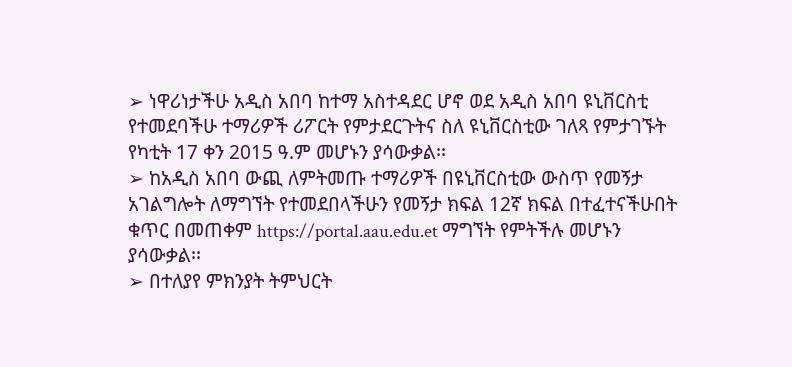➢ ነዋሪነታችሁ አዲስ አበባ ከተማ አስተዳደር ሆኖ ወደ አዲስ አበባ ዩኒቨርስቲ የተመደባችሁ ተማሪዎች ሪፖርት የምታደርጉትና ስለ ዩኒቨርስቲው ገለጻ የምታገኙት የካቲት 17 ቀን 2015 ዓ.ም መሆኑን ያሳውቃል፡፡
➢ ከአዲስ አበባ ውጪ ለምትመጡ ተማሪዎች በዩኒቨርስቲው ውስጥ የመኝታ አገልግሎት ለማግኘት የተመደበላችሁን የመኝታ ክፍል 12ኛ ክፍል በተፈተናችሁበት ቁጥር በመጠቀም https://portal.aau.edu.et ማግኘት የምትችሉ መሆኑን ያሳውቃል፡፡
➢ በተለያየ ምክንያት ትምህርት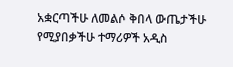አቋርጣችሁ ለመልሶ ቅበላ ውጤታችሁ የሚያበቃችሁ ተማሪዎች አዲስ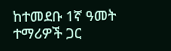ከተመደቡ 1ኛ ዓመት ተማሪዎች ጋር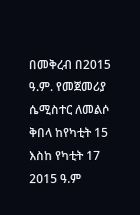በመቅረብ በ2015 ዓ.ም. የመጀመሪያ ሴሚስተር ለመልሶ ቅበላ ከየካቲት 15 እስከ የካቲት 17 2015 ዓ.ም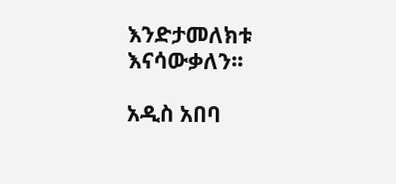እንድታመለክቱ እናሳውቃለን፡፡

አዲስ አበባ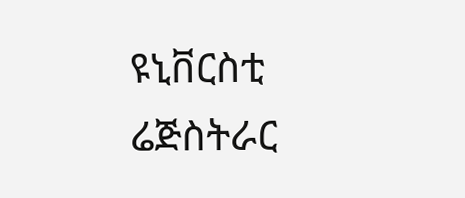ዩኒቨርስቲ                                                             ሬጅስትራር